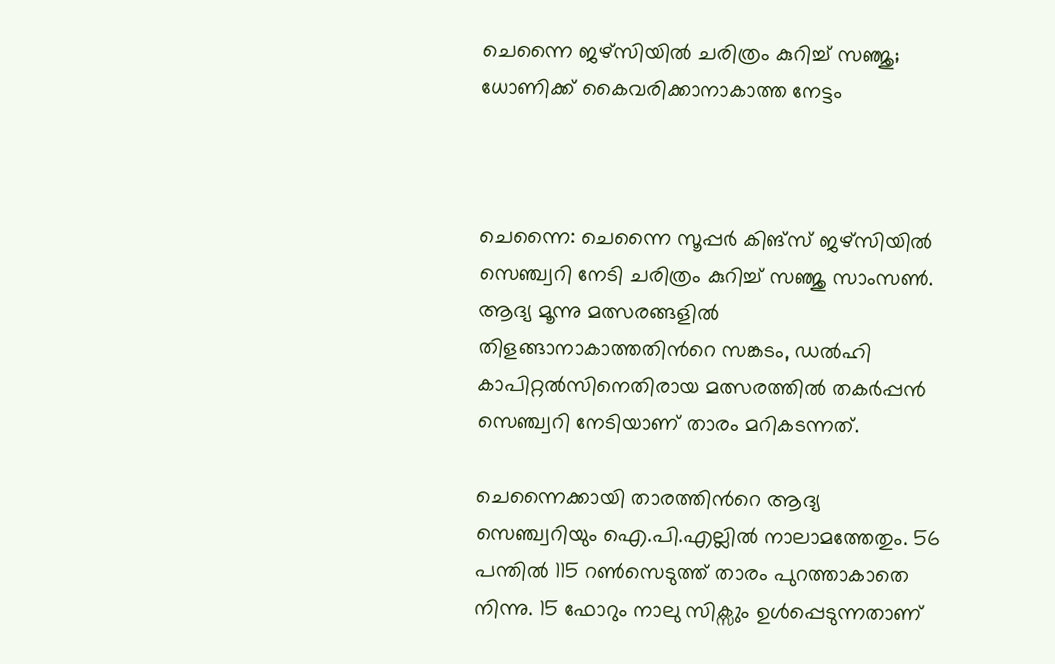ചെന്നൈ ജഴ്സിയിൽ ചരിത്രം കുറിച്ച് സഞ്ജു; ധോണിക്ക് കൈവരിക്കാനാകാത്ത നേട്ടം



ചെന്നൈ: ചെന്നൈ സൂപ്പർ കിങ്സ് ജഴ്സിയിൽ സെഞ്ച്വറി നേടി ചരിത്രം കുറിച്ച് സഞ്ജു സാംസൺ. ആദ്യ മൂന്നു മത്സരങ്ങളിൽ തിളങ്ങാനാകാത്തതിന്‍റെ സങ്കടം, ഡൽഹി കാപിറ്റൽസിനെതിരായ മത്സരത്തിൽ തകർപ്പൻ സെഞ്ച്വറി നേടിയാണ് താരം മറികടന്നത്.

ചെന്നൈക്കായി താരത്തിന്‍റെ ആദ്യ സെഞ്ച്വറിയും ഐ.പി.എല്ലിൽ നാലാമത്തേതും. 56 പന്തിൽ 115 റൺസെടുത്ത് താരം പുറത്താകാതെ നിന്നു. 15 ഫോറും നാലു സിക്സും ഉൾപ്പെടുന്നതാണ്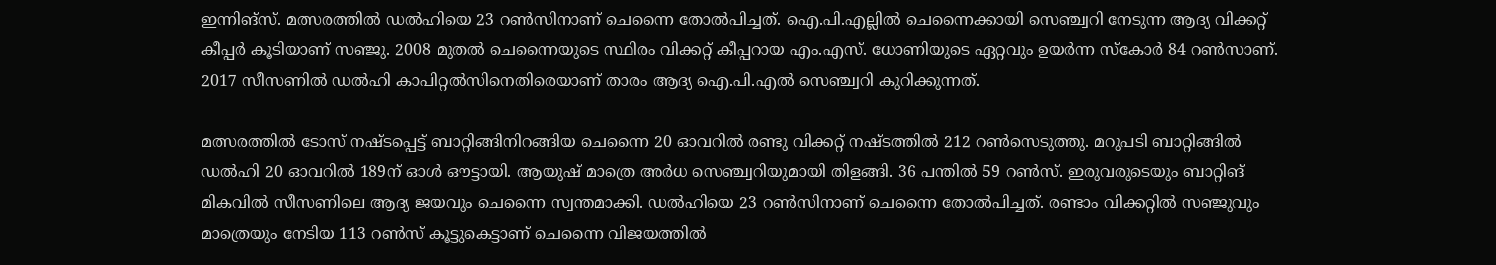ഇന്നിങ്സ്. മത്സരത്തിൽ ഡൽഹിയെ 23 റൺസിനാണ് ചെന്നൈ തോൽപിച്ചത്. ഐ.പി.എല്ലിൽ ചെന്നൈക്കായി സെഞ്ച്വറി നേടുന്ന ആദ്യ വിക്കറ്റ് കീപ്പർ കൂടിയാണ് സഞ്ജു. 2008 മുതൽ ചെന്നൈയുടെ സ്ഥിരം വിക്കറ്റ് കീപ്പറായ എം.എസ്. ധോണിയുടെ ഏറ്റവും ഉയർന്ന സ്കോർ 84 റൺസാണ്. 2017 സീസണിൽ ഡൽഹി കാപിറ്റൽസിനെതിരെയാണ് താരം ആദ്യ ഐ.പി.എൽ സെഞ്ച്വറി കുറിക്കുന്നത്.

മത്സരത്തിൽ ടോസ് നഷ്ടപ്പെട്ട് ബാറ്റിങ്ങിനിറങ്ങിയ ചെന്നൈ 20 ഓവറിൽ രണ്ടു വിക്കറ്റ് നഷ്ടത്തിൽ 212 റൺസെടുത്തു. മറുപടി ബാറ്റിങ്ങിൽ ഡൽഹി 20 ഓവറിൽ 189ന് ഓൾ ഔട്ടായി. ആയുഷ് മാത്രെ അർധ സെഞ്ച്വറിയുമായി തിളങ്ങി. 36 പന്തിൽ 59 റൺസ്. ഇരുവരുടെയും ബാറ്റിങ് മികവിൽ സീസണിലെ ആദ്യ ജയവും ചെന്നൈ സ്വന്തമാക്കി. ഡൽഹിയെ 23 റൺസിനാണ് ചെന്നൈ തോൽപിച്ചത്. രണ്ടാം വിക്കറ്റിൽ സഞ്ജുവും മാത്രെയും നേടിയ 113 റൺസ് കൂട്ടുകെട്ടാണ് ചെന്നൈ വിജയത്തിൽ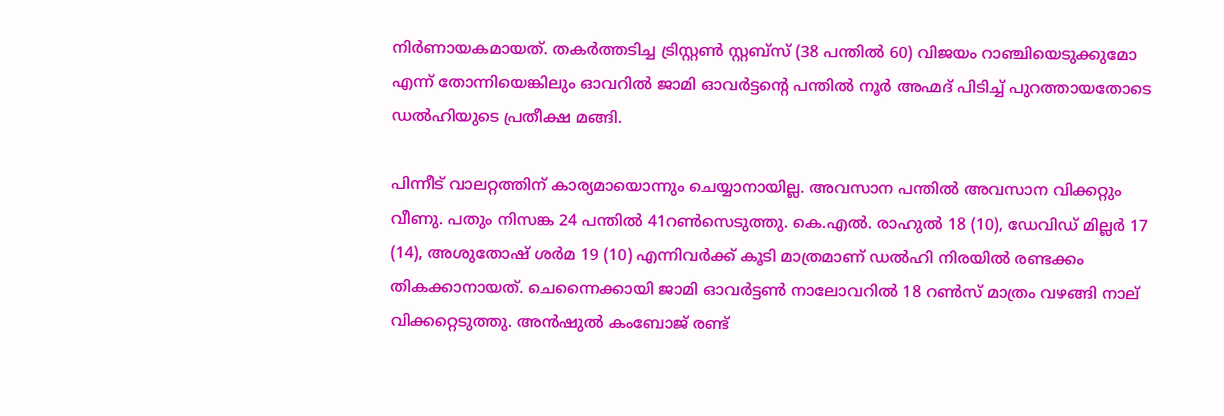നിർണായകമായത്. തകർത്തടിച്ച ട്രിസ്റ്റൺ സ്റ്റബ്സ് (38 പന്തിൽ 60) വിജയം റാഞ്ചിയെടുക്കുമോ എന്ന് തോന്നിയെങ്കിലും ഓവറിൽ ജാമി ഓവർട്ടന്റെ പന്തിൽ നൂർ അഹ്മദ് പിടിച്ച് പുറത്തായതോടെ ഡൽഹിയുടെ പ്രതീക്ഷ മങ്ങി.

പിന്നീട് വാലറ്റത്തിന് കാര്യമായൊന്നും ചെയ്യാനായില്ല. അവസാന പന്തിൽ അവസാന വിക്കറ്റും വീണു. പതും നിസങ്ക 24 പന്തിൽ 41റൺസെടുത്തു. കെ.എൽ. രാഹുൽ 18 (10), ഡേവിഡ് മില്ലർ 17 (14), അശുതോഷ് ശർമ 19 (10) എന്നിവർക്ക് കൂടി മാത്രമാണ് ഡൽഹി നിരയിൽ രണ്ടക്കം തികക്കാനായത്. ചെന്നൈക്കായി ജാമി ഓവർട്ടൺ നാലോവറിൽ 18 റൺസ് മാത്രം വഴങ്ങി നാല് വിക്കറ്റെടുത്തു. അൻഷുൽ കംബോജ് രണ്ട്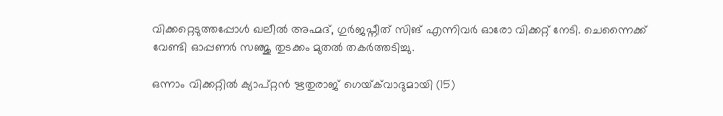വിക്കറ്റെടുത്തപ്പോൾ ഖലീൽ അഹ്മദ്, ഗുർജപ്നീത് സിങ് എന്നിവർ ഓരോ വിക്കറ്റ് നേടി. ചെന്നൈക്ക് വേണ്ടി ഓപ്പണർ സഞ്ജു തുടക്കം മുതൽ തകർത്തടിച്ചു.

ഒന്നാം വിക്കറ്റിൽ ക്യാപ്റ്റൻ ഋതുരാജ് ഗെയ്‌ക്‌വാദുമായി (15)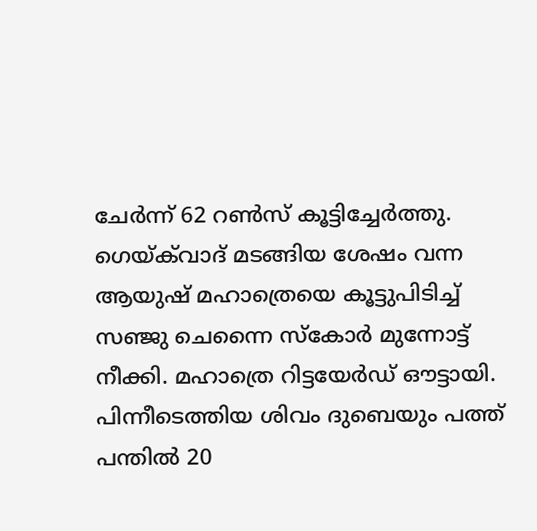ചേർന്ന് 62 റൺസ് കൂട്ടിച്ചേർത്തു. ഗെയ്‌ക്‌വാദ് മടങ്ങിയ ശേഷം വന്ന ആയുഷ് മഹാത്രെയെ കൂട്ടുപിടിച്ച് സഞ്ജു ചെന്നൈ സ്കോർ മുന്നോട്ട് നീക്കി. മഹാത്രെ റിട്ടയേർഡ് ഔട്ടായി. പിന്നീടെത്തിയ ശിവം ദുബെയും പത്ത് പന്തിൽ 20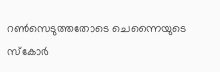റൺസെടുത്തതോടെ ചെന്നൈയുടെ സ്കോർ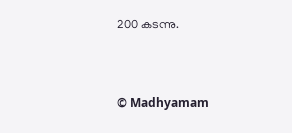200 കടന്നു.



© Madhyamam